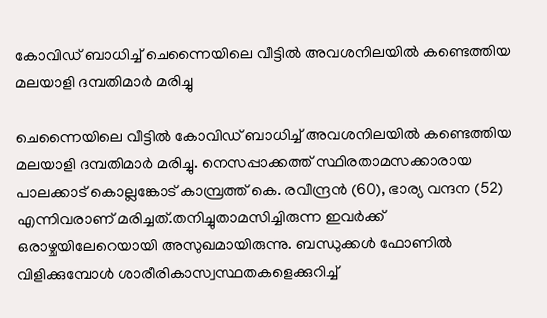കോവിഡ് ബാധിച്ച്‌ ചെന്നൈയിലെ വീട്ടില്‍ അവശനിലയില്‍ കണ്ടെത്തിയ മലയാളി ദമ്പതിമാര്‍ മരിച്ചു

ചെന്നൈയിലെ വീട്ടില്‍ കോവിഡ് ബാധിച്ച്‌ അവശനിലയില്‍ കണ്ടെത്തിയ മലയാളി ദമ്പതിമാര്‍ മരിച്ചു. നെസപ്പാക്കത്ത് സ്ഥിരതാമസക്കാരായ പാലക്കാട് കൊല്ലങ്കോട് കാമ്പ്രത്ത് കെ. രവീന്ദ്രന്‍ (60), ഭാര്യ വന്ദന (52) എന്നിവരാണ് മരിച്ചത്.തനിച്ചുതാമസിച്ചിരുന്ന ഇവര്‍ക്ക് ഒരാഴ്ചയിലേറെയായി അസുഖമായിരുന്നു. ബന്ധുക്കള്‍ ഫോണില്‍ വിളിക്കുമ്പോള്‍ ശാരീരികാസ്വസ്ഥതകളെക്കുറിച്ച്‌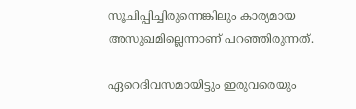സൂചിപ്പിച്ചിരുന്നെങ്കിലും കാര്യമായ അസുഖമില്ലെന്നാണ് പറഞ്ഞിരുന്നത്.

ഏറെദിവസമായിട്ടും ഇരുവരെയും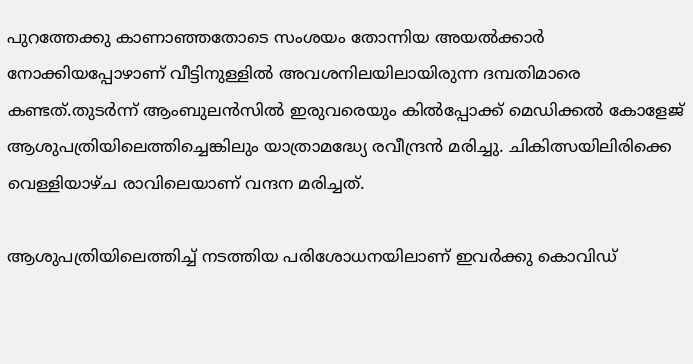പുറത്തേക്കു കാണാഞ്ഞതോടെ സംശയം തോന്നിയ അയല്‍ക്കാര്‍ നോക്കിയപ്പോഴാണ് വീട്ടിനുള്ളില്‍ അവശനിലയിലായിരുന്ന ദമ്പതിമാരെ കണ്ടത്.തുടര്‍ന്ന് ആംബുലന്‍സില്‍ ഇരുവരെയും കില്‍പ്പോക്ക് മെഡിക്കല്‍ കോളേജ് ആശുപത്രിയിലെത്തിച്ചെങ്കിലും യാത്രാമദ്ധ്യേ രവീന്ദ്രന്‍ മരിച്ചു. ചികിത്സയിലിരിക്കെ വെള്ളിയാഴ്ച രാവിലെയാണ് വന്ദന മരിച്ചത്.

ആശുപത്രിയിലെത്തിച്ച്‌ നടത്തിയ പരിശോധനയിലാണ് ഇവര്‍ക്കു കൊവിഡ്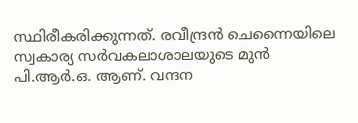സ്ഥിരീകരിക്കുന്നത്. രവീന്ദ്രന്‍ ചെന്നൈയിലെ സ്വകാര്യ സര്‍വകലാശാലയുടെ മുന്‍ പി.ആര്‍.ഒ. ആണ്. വന്ദന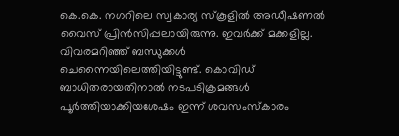കെ.കെ. നഗറിലെ സ്വകാര്യ സ്‌കൂളില്‍ അഡീഷണല്‍ വൈസ് പ്രിന്‍സിപ്പലായിരുന്നു. ഇവര്‍ക്ക് മക്കളില്ല. വിവരമറിഞ്ഞ് ബന്ധുക്കള്‍ ചെന്നൈയിലെത്തിയിട്ടുണ്ട്. കൊവിഡ് ബാധിതരായതിനാല്‍ നടപടിക്രമങ്ങള്‍ പൂര്‍ത്തിയാക്കിയശേഷം ഇന്ന് ശവസംസ്‌കാരം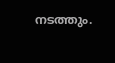നടത്തും.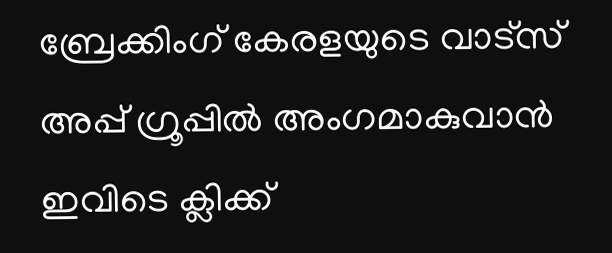ബ്രേക്കിംഗ് കേരളയുടെ വാട്സ് അപ്പ് ഗ്രൂപ്പിൽ അംഗമാകുവാൻ ഇവിടെ ക്ലിക്ക്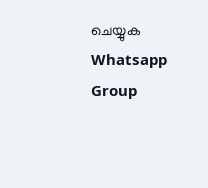ചെയ്യുക Whatsapp Group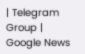| Telegram Group | Google News